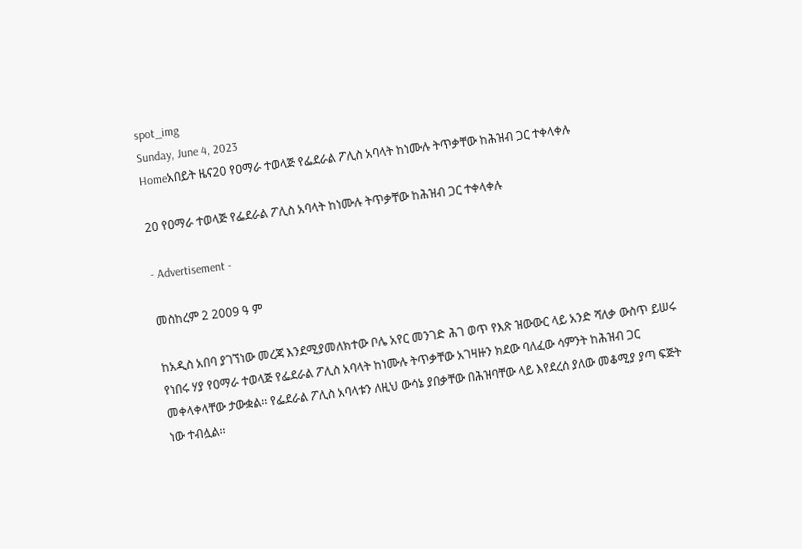spot_img
Sunday, June 4, 2023
Homeአበይት ዜና20 የዐማራ ተወላጅ የፌደራል ፖሊስ አባላት ከነሙሉ ትጥቃቸው ከሕዝብ ጋር ተቀላቀሉ

20 የዐማራ ተወላጅ የፌደራል ፖሊስ አባላት ከነሙሉ ትጥቃቸው ከሕዝብ ጋር ተቀላቀሉ

- Advertisement -

መስከረም 2 2009 ዓ ም

ከአዲስ አበባ ያገኘነው መረጃ እንደሚያመለክተው ቦሌ አየር መንገድ ሕገ ወጥ የእጽ ዝውውር ላይ አንድ ሻለቃ ውስጥ ይሠሩ የነበሩ ሃያ የዐማራ ተወላጅ የፌደራል ፖሊስ አባላት ከነሙሉ ትጥቃቸው አገዛዙን ክደው ባለፈው ሳምንት ከሕዝብ ጋር መቀላቀላቸው ታውቋል፡፡ የፌደራል ፖሊስ አባላቱን ለዚህ ውሳኔ ያበቃቸው በሕዝባቸው ላይ እየደረሰ ያለው መቆሚያ ያጣ ፍጅት ነው ተብሏል፡፡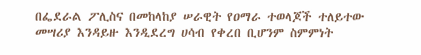በፌደራል ፖሊስና በመከላከያ ሠራዊት የዐማራ ተወላጆች ተለይተው መሣሪያ እንዳይዙ እንዲደረግ ሀሳብ የቀረበ ቢሆንም ስምምነት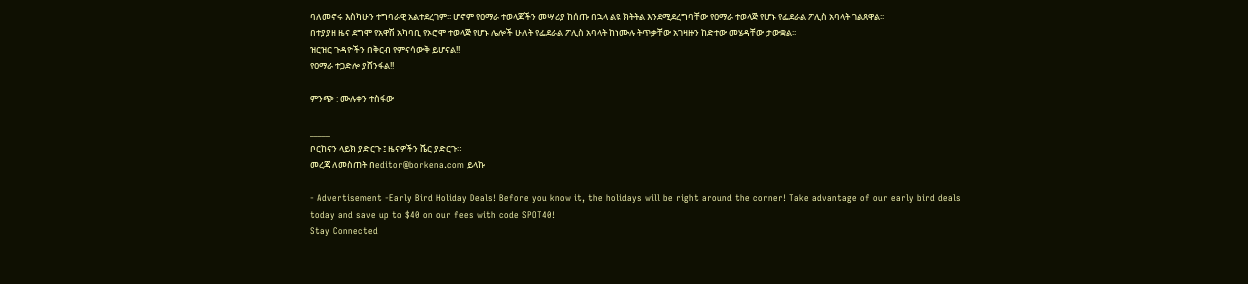ባለመኖሩ እስካሁን ተግባራዊ አልተደረገም፡፡ ሆኖም የዐማራ ተወላጆችን መሣሪያ ከሰጡ በኋላ ልዩ ክትትል እንደሚደረግባቸው የዐማራ ተወላጅ የሆኑ የፌደራል ፖሊስ አባላት ገልጸዋል፡፡
በተያያዘ ዜና ደግሞ የአዋሽ አካባቢ የኦሮሞ ተወላጅ የሆኑ ሌሎች ሁለት የፌደራል ፖሊስ አባላት ከነሙሉ ትጥቃቸው አገዛዙን ከድተው መሄዳቸው ታውቋል፡፡
ዝርዝር ጉዳዮችን በቅርብ የምናሳውቅ ይሆናል!!
የዐማራ ተጋድሎ ያሸንፋል!!

ምንጭ : ሙሉቀን ተስፋው

_____
ቦርከናን ላይክ ያድርጉ ፤ ዜናዎችን ሼር ያድርጉ።
መረጃ ለመስጠት በeditor@borkena.com ይላኩ

- Advertisement -Early Bird Holiday Deals! Before you know it, the holidays will be right around the corner! Take advantage of our early bird deals today and save up to $40 on our fees with code SPOT40!
Stay Connected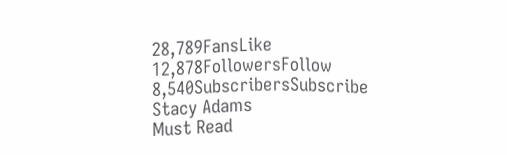28,789FansLike
12,878FollowersFollow
8,540SubscribersSubscribe
Stacy Adams
Must Read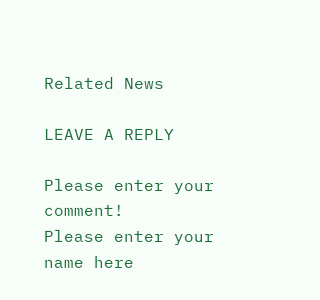Related News

LEAVE A REPLY

Please enter your comment!
Please enter your name here